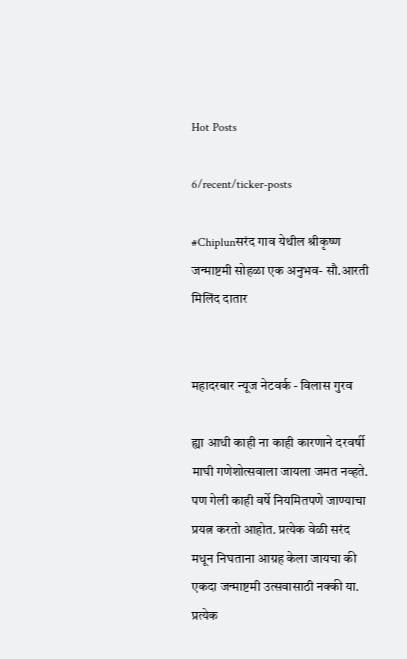Hot Posts

6/recent/ticker-posts

#Chiplunसरंद गाव येथील श्रीकृष्ण जन्माष्टमी सोहळा एक अनुभव- सौ.आरती मिलिंद दातार


महादरबार न्यूज नेटवर्क - विलास गुरव

ह्या आधी काही ना काही कारणाने दरवर्षी माघी गणेशोत्सवाला जायला जमत नव्हते. पण गेली काही वर्षे नियमितपणे जाण्याचा प्रयत्न करतो आहोत. प्रत्येक वेळी सरंद मधून निघताना आग्रह केला जायचा की एकदा जन्माष्टमी उत्सवासाठी नक्की या. प्रत्येक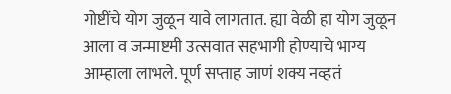गोष्टींचे योग जुळून यावे लागतात. ह्या वेळी हा योग जुळून आला व जन्माष्टमी उत्सवात सहभागी होण्याचे भाग्य आम्हाला लाभले. पूर्ण सप्ताह जाणं शक्य नव्हतं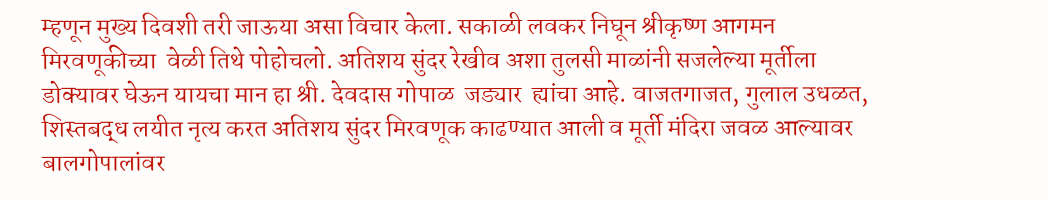म्हणून मुख्य दिवशी तरी जाऊया असा विचार केला. सकाळी लवकर निघून श्रीकृष्ण आगमन मिरवणूकीच्या  वेळी तिथे पोहोचलो. अतिशय सुंदर रेखीव अशा तुलसी माळांनी सजलेल्या मूर्तीला डोक्यावर घेऊन यायचा मान हा श्री. देवदास गोपाळ  जड्यार  ह्यांचा आहे. वाजतगाजत, गुलाल उधळत, शिस्तबद्ध लयीत नृत्य करत अतिशय सुंदर मिरवणूक काढण्यात आली व मूर्ती मंदिरा जवळ आल्यावर बालगोपालांवर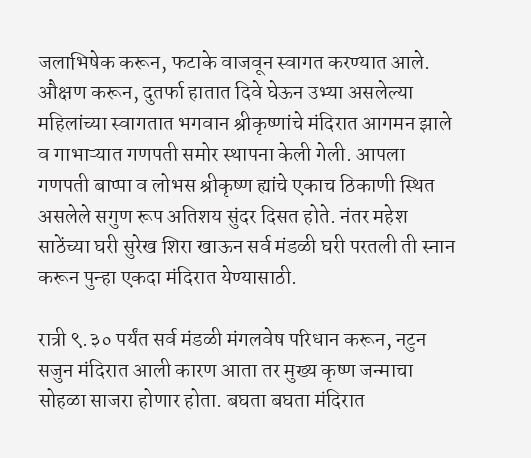जलाभिषेक करून, फटाके वाजवून स्वागत करण्यात आले. औक्षण करून, दुतर्फा हातात दिवे घेऊन उभ्या असलेल्या महिलांच्या स्वागतात भगवान श्रीकृष्णांचे मंदिरात आगमन झाले व गाभाऱ्यात गणपती समोर स्थापना केली गेली. आपला गणपती बाप्पा व लोभस श्रीकृष्ण ह्यांचे एकाच ठिकाणी स्थित असलेले सगुण रूप अतिशय सुंदर दिसत होते. नंतर महेश साठेंच्या घरी सुरेख शिरा खाऊन सर्व मंडळी घरी परतली ती स्नान करून पुन्हा एकदा मंदिरात येण्यासाठी.

रात्री ९.३० पर्यंत सर्व मंडळी मंगलवेष परिधान करून, नटुन सजुन मंदिरात आली कारण आता तर मुख्य कृष्ण जन्माचा सोहळा साजरा होणार होता. बघता बघता मंदिरात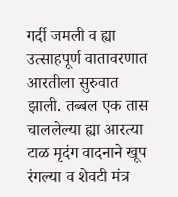गर्दी जमली व ह्या उत्साहपूर्ण वातावरणात आरतीला सुरुवात झाली. तब्बल एक तास चाललेल्या ह्या आरत्या टाळ मृदंग वादनाने खूप रंगल्या व शेवटी मंत्र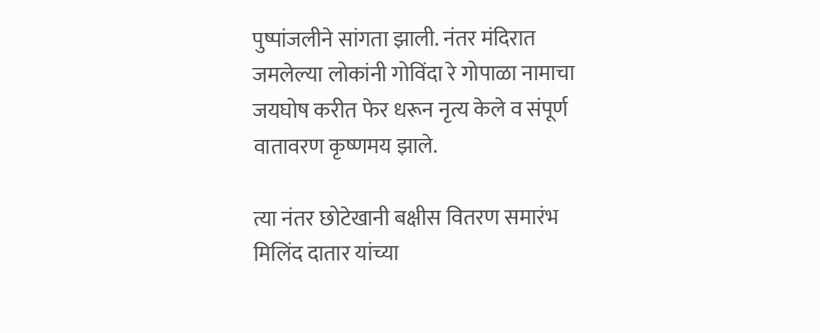पुष्पांजलीने सांगता झाली. नंतर मंदिरात जमलेल्या लोकांनी गोविंदा रे गोपाळा नामाचा जयघोष करीत फेर धरून नृत्य केले व संपूर्ण वातावरण कृष्णमय झाले.

त्या नंतर छोटेखानी बक्षीस वितरण समारंभ मिलिंद दातार यांच्या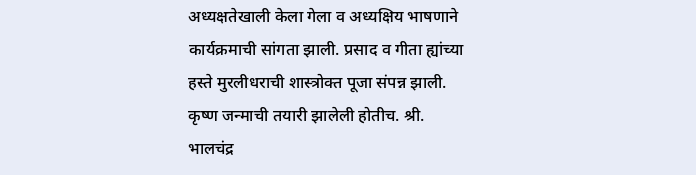अध्यक्षतेखाली केला गेला व अध्यक्षिय भाषणाने कार्यक्रमाची सांगता झाली. प्रसाद व गीता ह्यांच्या हस्ते मुरलीधराची शास्त्रोक्त पूजा संपन्न झाली. कृष्ण जन्माची तयारी झालेली होतीच. श्री. भालचंद्र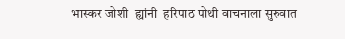भास्कर जोशी  ह्यांनी  हरिपाठ पोथी वाचनाला सुरुवात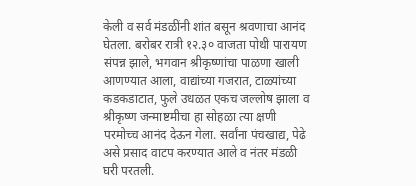केली व सर्व मंडळींनी शांत बसून श्रवणाचा आनंद घेतला. बरोबर रात्री १२.३० वाजता पोथी पारायण संपन्न झाले, भगवान श्रीकृष्णांचा पाळणा खाली आणण्यात आला, वाद्यांच्या गजरात, टाळ्यांच्या कडकडाटात, फुले उधळत एकच जल्लोष झाला व श्रीकृष्ण जन्माष्टमीचा हा सोहळा त्या क्षणी परमोच्च आनंद देऊन गेला. सर्वांना पंचखाद्य, पेढे असे प्रसाद वाटप करण्यात आले व नंतर मंडळी घरी परतली.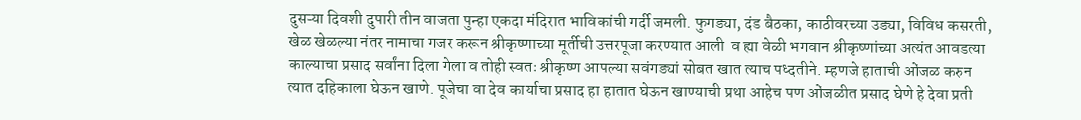दुसऱ्या दिवशी दुपारी तीन वाजता पुन्हा एकदा मंदिरात भाविकांची गर्दी जमली. फुगड्या, दंड बैठका, काठीवरच्या उड्या, विविध कसरती, खेळ खेळल्या नंतर नामाचा गजर करून श्रीकृष्णाच्या मूर्तीची उत्तरपूजा करण्यात आली  व ह्या वेळी भगवान श्रीकृष्णांच्या अत्यंत आवडत्या काल्याचा प्रसाद सर्वांना दिला गेला व तोही स्वतः श्रीकृष्ण आपल्या सवंगड्यां सोबत खात त्याच पध्दतीने. म्हणजे हाताची ओंजळ करुन त्यात दहिकाला घेऊन खाणे. पूजेचा वा देव कार्याचा प्रसाद हा हातात घेऊन खाण्याची प्रथा आहेच पण ओंजळीत प्रसाद घेणे हे देवा प्रती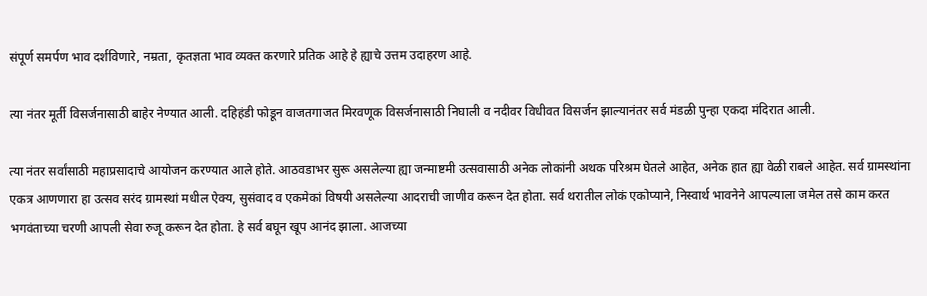संपूर्ण समर्पण भाव दर्शविणारे, नम्रता, कृतज्ञता भाव व्यक्त करणारे प्रतिक आहे हे ह्याचे उत्तम उदाहरण आहे.

त्या नंतर मूर्ती विसर्जनासाठी बाहेर नेण्यात आली. दहिहंडी फोडून वाजतगाजत मिरवणूक विसर्जनासाठी निघाली व नदीवर विधीवत विसर्जन झाल्यानंतर सर्व मंडळी पुन्हा एकदा मंदिरात आली.

त्या नंतर सर्वांसाठी महाप्रसादाचे आयोजन करण्यात आले होते. आठवडाभर सुरू असलेल्या ह्या जन्माष्टमी उत्सवासाठी अनेक लोकांनी अथक परिश्रम घेतले आहेत, अनेक हात ह्या वेळी राबले आहेत. सर्व ग्रामस्थांना एकत्र आणणारा हा उत्सव सरंद ग्रामस्थां मधील ऐक्य, सुसंवाद व एकमेकां विषयी असलेल्या आदराची जाणीव करून देत होता. सर्व थरातील लोकं एकोप्याने, निस्वार्थ भावनेने आपल्याला जमेल तसे काम करत भगवंताच्या चरणी आपली सेवा रुजू करून देत होता. हे सर्व बघून खूप आनंद झाला. आजच्या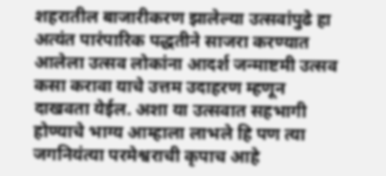शहरातील बाजारीकरण झालेल्या उत्सवांपुढे हा अत्यंत पारंपारिक पद्धतीने साजरा करण्यात आलेला उत्सव लोकांना आदर्श जन्माष्टमी उत्सव कसा करावा याचे उत्तम उदाहरण म्हणून दाखवता येईल. अशा या उत्सवात सहभागी होण्याचे भाग्य आम्हाला लाभले हि पण त्या जगनियंत्या परमेश्वराची कृपाच आहे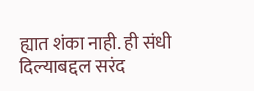ह्यात शंका नाही. ही संधी दिल्याबद्दल सरंद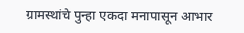ग्रामस्थांचे पुन्हा एकदा मनापासून आभार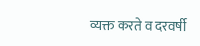व्यक्त करते व दरवर्षी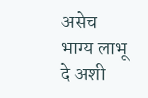असेच भाग्य लाभू दे अशी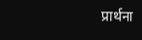प्रार्थना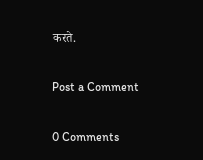करते.

Post a Comment

0 Comments